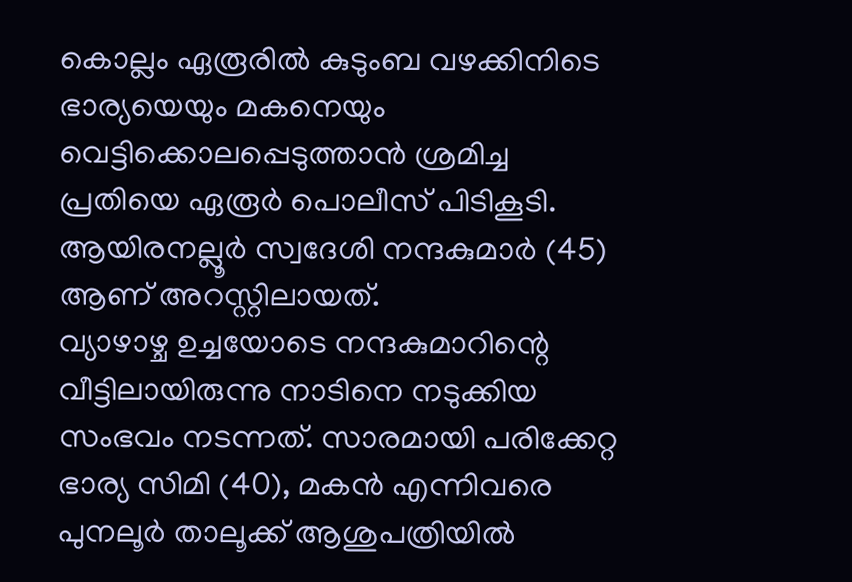കൊല്ലം ഏരൂരിൽ കുടുംബ വഴക്കിനിടെ ഭാര്യയെയും മകനെയും വെട്ടിക്കൊലപ്പെടുത്താൻ ശ്രമിച്ച പ്രതിയെ ഏരൂർ പൊലീസ് പിടികൂടി. ആയിരനല്ലൂർ സ്വദേശി നന്ദകുമാർ (45) ആണ് അറസ്റ്റിലായത്.
വ്യാഴാഴ്ച ഉച്ചയോടെ നന്ദകുമാറിന്റെ വീട്ടിലായിരുന്നു നാടിനെ നടുക്കിയ സംഭവം നടന്നത്. സാരമായി പരിക്കേറ്റ ഭാര്യ സിമി (40), മകൻ എന്നിവരെ പുനലൂർ താലൂക്ക് ആശുപത്രിയിൽ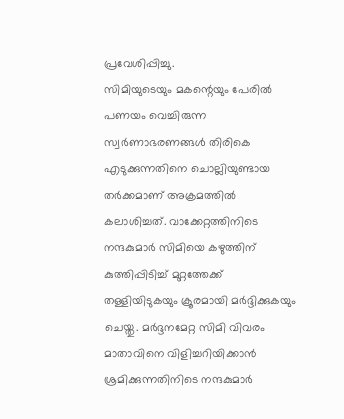പ്രവേശിപ്പിച്ചു.
സിമിയുടെയും മകന്റെയും പേരിൽ പണയം വെച്ചിരുന്ന സ്വർണാഭരണങ്ങൾ തിരികെ എടുക്കുന്നതിനെ ചൊല്ലിയുണ്ടായ തർക്കമാണ് അക്രമത്തിൽ കലാശിച്ചത്. വാക്കേറ്റത്തിനിടെ നന്ദകുമാർ സിമിയെ കഴുത്തിന് കുത്തിപ്പിടിച്ച് മുറ്റത്തേക്ക് തള്ളിയിടുകയും ക്രൂരമായി മർദ്ദിക്കുകയും ചെയ്തു. മർദ്ദനമേറ്റ സിമി വിവരം മാതാവിനെ വിളിച്ചറിയിക്കാൻ ശ്രമിക്കുന്നതിനിടെ നന്ദകുമാർ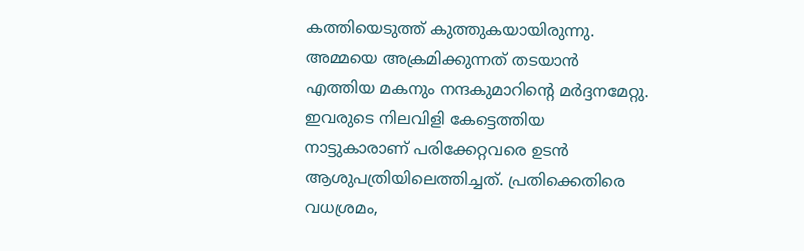കത്തിയെടുത്ത് കുത്തുകയായിരുന്നു.
അമ്മയെ അക്രമിക്കുന്നത് തടയാൻ എത്തിയ മകനും നന്ദകുമാറിന്റെ മർദ്ദനമേറ്റു. ഇവരുടെ നിലവിളി കേട്ടെത്തിയ നാട്ടുകാരാണ് പരിക്കേറ്റവരെ ഉടൻ ആശുപത്രിയിലെത്തിച്ചത്. പ്രതിക്കെതിരെ വധശ്രമം,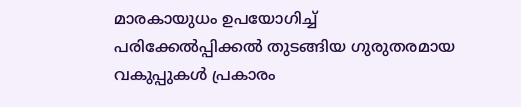മാരകായുധം ഉപയോഗിച്ച് പരിക്കേൽപ്പിക്കൽ തുടങ്ങിയ ഗുരുതരമായ വകുപ്പുകൾ പ്രകാരം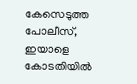കേസെടുത്ത പോലീസ്, ഇയാളെ കോടതിയിൽ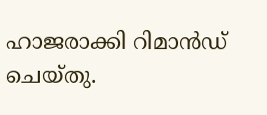ഹാജരാക്കി റിമാൻഡ് ചെയ്തു.